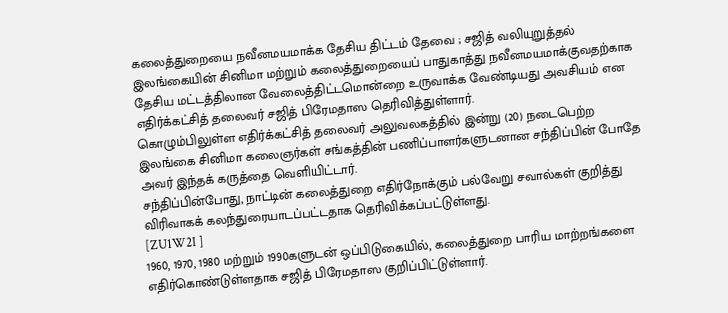கலைத்துறையை நவீனமயமாக்க தேசிய திட்டம் தேவை ; சஜித் வலியுறுத்தல்
இலங்கையின் சினிமா மற்றும் கலைத்துறையைப் பாதுகாத்து நவீனமயமாக்குவதற்காக தேசிய மட்டத்திலான வேலைத்திட்டமொன்றை உருவாக்க வேண்டியது அவசியம் என எதிர்க்கட்சித் தலைவர் சஜித் பிரேமதாஸ தெரிவித்துள்ளார்.
கொழும்பிலுள்ள எதிர்க்கட்சித் தலைவர் அலுவலகத்தில் இன்று (20) நடைபெற்ற இலங்கை சினிமா கலைஞர்கள் சங்கத்தின் பணிப்பாளர்களுடனான சந்திப்பின் போதே அவர் இந்தக் கருத்தை வெளியிட்டார்.
சந்திப்பின்போது, நாட்டின் கலைத்துறை எதிர்நோக்கும் பல்வேறு சவால்கள் குறித்து விரிவாகக் கலந்துரையாடப்பட்டதாக தெரிவிக்கப்பட்டுள்ளது.
[ZU1W2I ]
1960, 1970, 1980 மற்றும் 1990களுடன் ஒப்பிடுகையில், கலைத்துறை பாரிய மாற்றங்களை எதிர்கொண்டுள்ளதாக சஜித் பிரேமதாஸ குறிப்பிட்டுள்ளார்.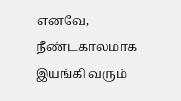எனவே, நீண்டகாலமாக இயங்கி வரும்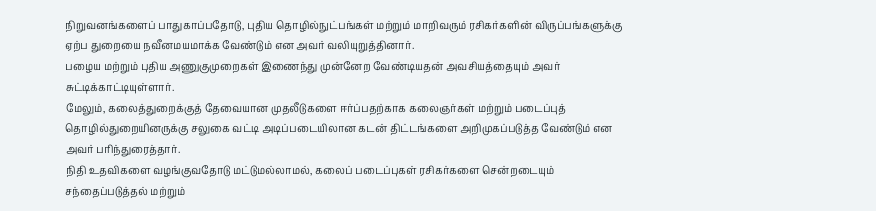நிறுவனங்களைப் பாதுகாப்பதோடு, புதிய தொழில்நுட்பங்கள் மற்றும் மாறிவரும் ரசிகர்களின் விருப்பங்களுக்கு ஏற்ப துறையை நவீனமயமாக்க வேண்டும் என அவர் வலியுறுத்தினார்.
பழைய மற்றும் புதிய அணுகுமுறைகள் இணைந்து முன்னேற வேண்டியதன் அவசியத்தையும் அவர் சுட்டிக்காட்டியுள்ளார்.
மேலும், கலைத்துறைக்குத் தேவையான முதலீடுகளை ஈர்ப்பதற்காக கலைஞர்கள் மற்றும் படைப்புத் தொழில்துறையினருக்கு சலுகை வட்டி அடிப்படையிலான கடன் திட்டங்களை அறிமுகப்படுத்த வேண்டும் என அவர் பரிந்துரைத்தார்.
நிதி உதவிகளை வழங்குவதோடு மட்டுமல்லாமல், கலைப் படைப்புகள் ரசிகர்களை சென்றடையும் சந்தைப்படுத்தல் மற்றும்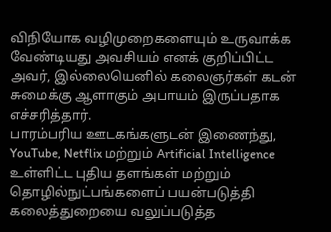விநியோக வழிமுறைகளையும் உருவாக்க வேண்டியது அவசியம் எனக் குறிப்பிட்ட அவர், இல்லையெனில் கலைஞர்கள் கடன் சுமைக்கு ஆளாகும் அபாயம் இருப்பதாக எச்சரித்தார்.
பாரம்பரிய ஊடகங்களுடன் இணைந்து, YouTube, Netflix மற்றும் Artificial Intelligence உள்ளிட்ட புதிய தளங்கள் மற்றும் தொழில்நுட்பங்களைப் பயன்படுத்தி கலைத்துறையை வலுப்படுத்த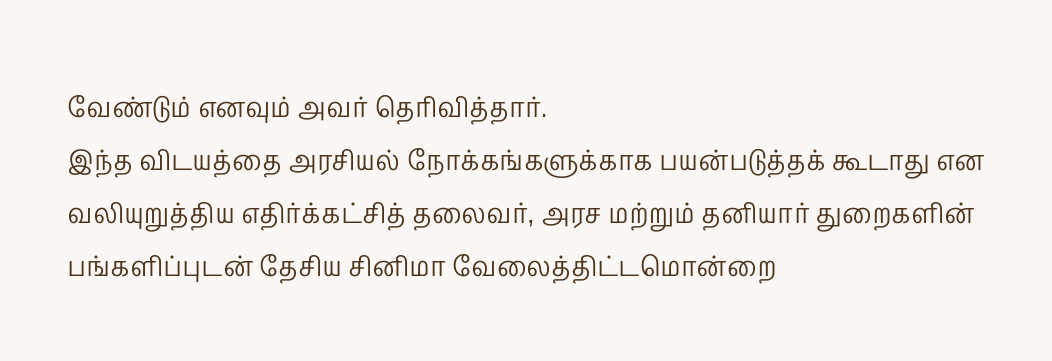வேண்டும் எனவும் அவர் தெரிவித்தார்.
இந்த விடயத்தை அரசியல் நோக்கங்களுக்காக பயன்படுத்தக் கூடாது என வலியுறுத்திய எதிர்க்கட்சித் தலைவர், அரச மற்றும் தனியார் துறைகளின் பங்களிப்புடன் தேசிய சினிமா வேலைத்திட்டமொன்றை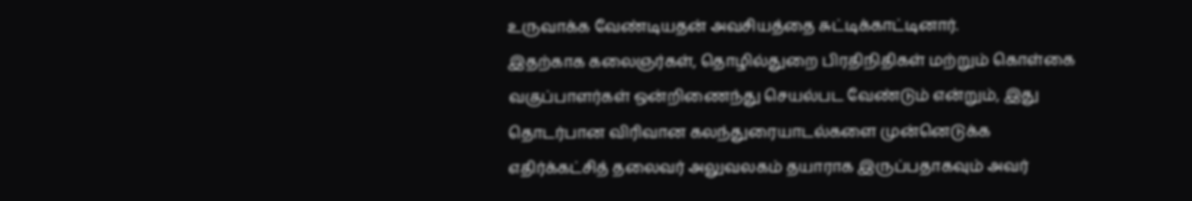உருவாக்க வேண்டியதன் அவசியத்தை சுட்டிக்காட்டினார்.
இதற்காக கலைஞர்கள், தொழில்துறை பிரதிநிதிகள் மற்றும் கொள்கை வகுப்பாளர்கள் ஒன்றிணைந்து செயல்பட வேண்டும் என்றும், இது தொடர்பான விரிவான கலந்துரையாடல்களை முன்னெடுக்க எதிர்க்கட்சித் தலைவர் அலுவலகம் தயாராக இருப்பதாகவும் அவர்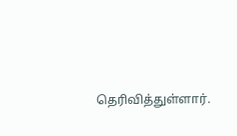தெரிவித்துள்ளார்.